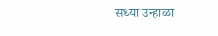सध्या उन्हाळा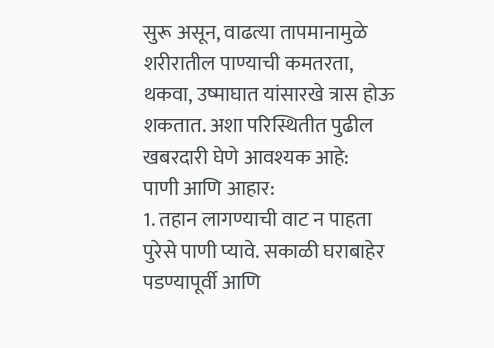सुरू असून, वाढत्या तापमानामुळे शरीरातील पाण्याची कमतरता, थकवा, उष्माघात यांसारखे त्रास होऊ शकतात. अशा परिस्थितीत पुढील खबरदारी घेणे आवश्यक आहे:
पाणी आणि आहार:
1. तहान लागण्याची वाट न पाहता पुरेसे पाणी प्यावे. सकाळी घराबाहेर पडण्यापूर्वी आणि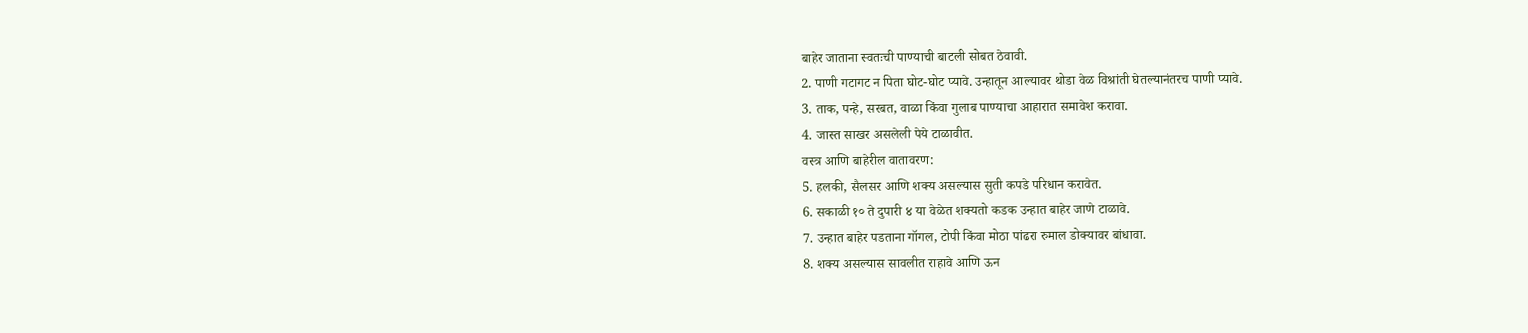बाहेर जाताना स्वतःची पाण्याची बाटली सोबत ठेवावी.
2. पाणी गटागट न पिता घोट-घोट प्यावे. उन्हातून आल्यावर थोडा वेळ विश्रांती घेतल्यानंतरच पाणी प्यावे.
3. ताक, पन्हे, सरबत, वाळा किंवा गुलाब पाण्याचा आहारात समावेश करावा.
4. जास्त साखर असलेली पेये टाळावीत.
वस्त्र आणि बाहेरील वातावरण:
5. हलकी, सैलसर आणि शक्य असल्यास सुती कपडे परिधान करावेत.
6. सकाळी १० ते दुपारी ४ या वेळेत शक्यतो कडक उन्हात बाहेर जाणे टाळावे.
7. उन्हात बाहेर पडताना गॉगल, टोपी किंवा मोठा पांढरा रुमाल डोक्यावर बांधावा.
8. शक्य असल्यास सावलीत राहावे आणि ऊन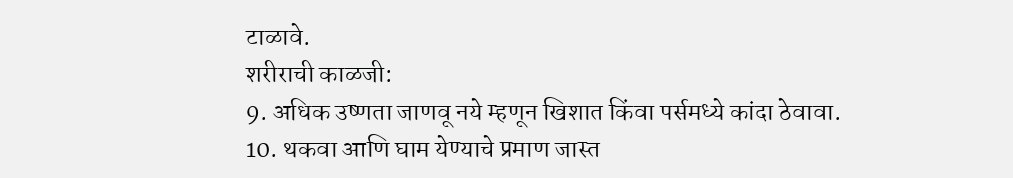टाळावे.
शरीराची काळजी:
9. अधिक उष्णता जाणवू नये म्हणून खिशात किंवा पर्समध्ये कांदा ठेवावा.
10. थकवा आणि घाम येण्याचे प्रमाण जास्त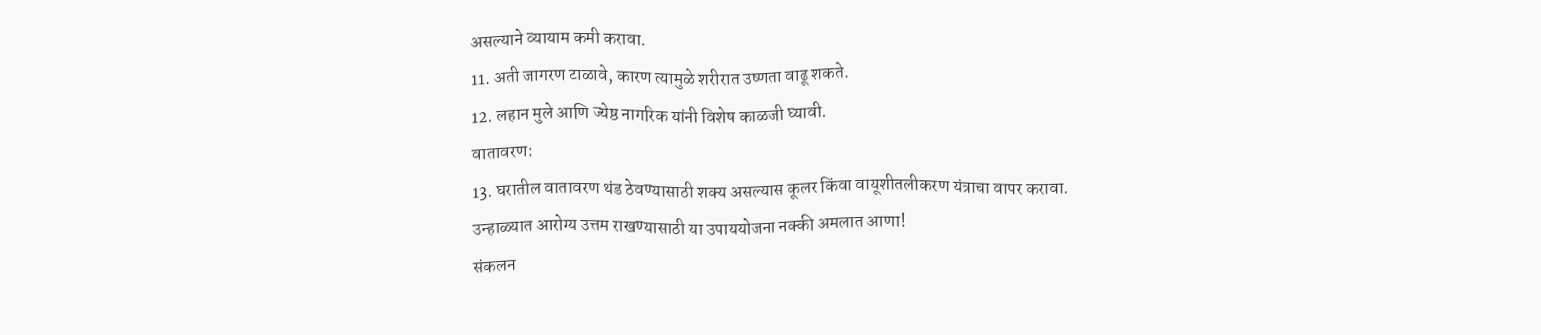असल्याने व्यायाम कमी करावा.
11. अती जागरण टाळावे, कारण त्यामुळे शरीरात उष्णता वाढू शकते.
12. लहान मुले आणि ज्येष्ठ नागरिक यांनी विशेष काळजी घ्यावी.
वातावरण:
13. घरातील वातावरण थंड ठेवण्यासाठी शक्य असल्यास कूलर किंवा वायूशीतलीकरण यंत्राचा वापर करावा.
उन्हाळ्यात आरोग्य उत्तम राखण्यासाठी या उपाययोजना नक्की अमलात आणा!
संकलन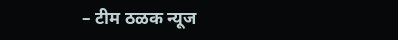– टीम ठळक न्यूज